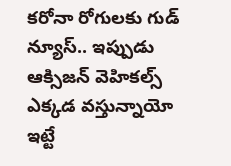కరోనా రోగులకు గుడ్ న్యూస్.. ఇప్పుడు ఆక్సిజన్ వెహికల్స్ ఎక్కడ వస్తున్నాయో ఇట్టే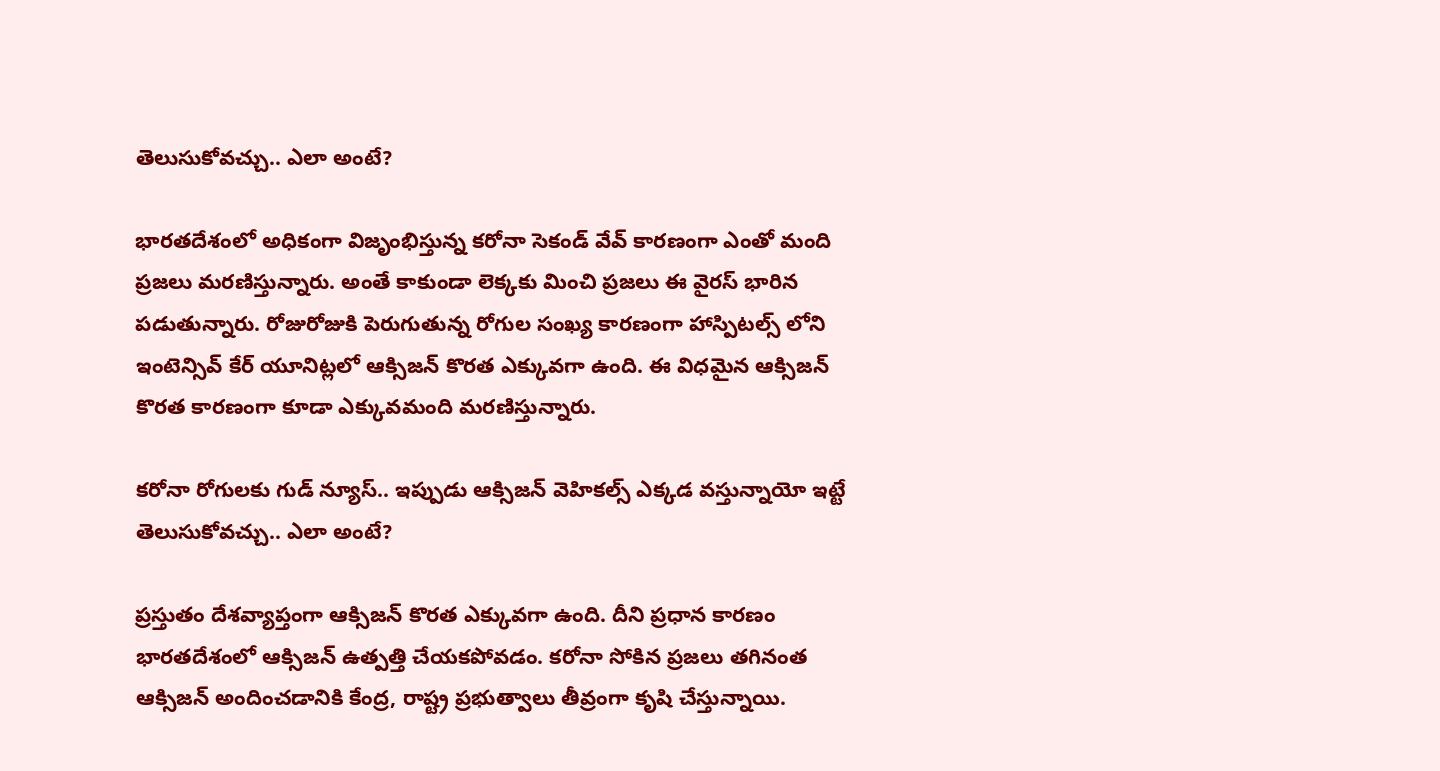తెలుసుకోవచ్చు.. ఎలా అంటే?

భారతదేశంలో అధికంగా విజృంభిస్తున్న కరోనా సెకండ్ వేవ్ కారణంగా ఎంతో మంది ప్రజలు మరణిస్తున్నారు. అంతే కాకుండా లెక్కకు మించి ప్రజలు ఈ వైరస్ భారిన పడుతున్నారు. రోజురోజుకి పెరుగుతున్న రోగుల సంఖ్య కారణంగా హాస్పిటల్స్ లోని ఇంటెన్సివ్ కేర్ యూనిట్లలో ఆక్సిజన్ కొరత ఎక్కువగా ఉంది. ఈ విధమైన ఆక్సిజన్ కొరత కారణంగా కూడా ఎక్కువమంది మరణిస్తున్నారు.

కరోనా రోగులకు గుడ్ న్యూస్.. ఇప్పుడు ఆక్సిజన్ వెహికల్స్ ఎక్కడ వస్తున్నాయో ఇట్టే తెలుసుకోవచ్చు.. ఎలా అంటే?

ప్రస్తుతం దేశవ్యాప్తంగా ఆక్సిజన్ కొరత ఎక్కువగా ఉంది. దీని ప్రధాన కారణం భారతదేశంలో ఆక్సిజన్ ఉత్పత్తి చేయకపోవడం. కరోనా సోకిన ప్రజలు తగినంత ఆక్సిజన్ అందించడానికి కేంద్ర, రాష్ట్ర ప్రభుత్వాలు తీవ్రంగా కృషి చేస్తున్నాయి.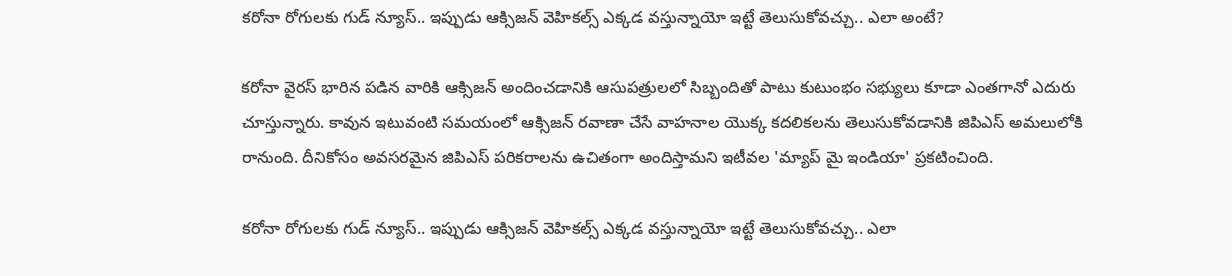కరోనా రోగులకు గుడ్ న్యూస్.. ఇప్పుడు ఆక్సిజన్ వెహికల్స్ ఎక్కడ వస్తున్నాయో ఇట్టే తెలుసుకోవచ్చు.. ఎలా అంటే?

కరోనా వైరస్ భారిన పడిన వారికి ఆక్సిజన్ అందించడానికి ఆసుపత్రులలో సిబ్బందితో పాటు కుటుంభం సభ్యులు కూడా ఎంతగానో ఎదురు చూస్తున్నారు. కావున ఇటువంటి సమయంలో ఆక్సిజన్ రవాణా చేసే వాహనాల యొక్క కదలికలను తెలుసుకోవడానికి జిపిఎస్ అమలులోకి రానుంది. దీనికోసం అవసరమైన జిపిఎస్ పరికరాలను ఉచితంగా అందిస్తామని ఇటీవల 'మ్యాప్ మై ఇండియా' ప్రకటించింది.

కరోనా రోగులకు గుడ్ న్యూస్.. ఇప్పుడు ఆక్సిజన్ వెహికల్స్ ఎక్కడ వస్తున్నాయో ఇట్టే తెలుసుకోవచ్చు.. ఎలా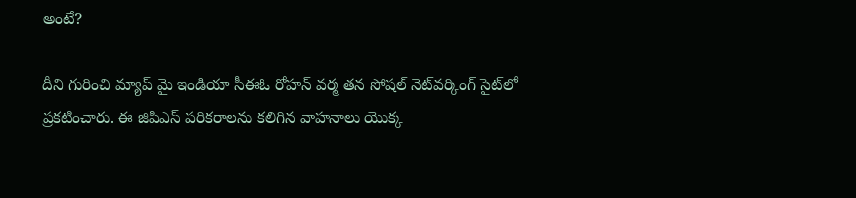అంటే?

దీని గురించి మ్యాప్ మై ఇండియా సీఈఓ రోహన్ వర్మ తన సోషల్ నెట్‌వర్కింగ్ సైట్‌లో ప్రకటించారు. ఈ జిపిఎస్ పరికరాలను కలిగిన వాహనాలు యొక్క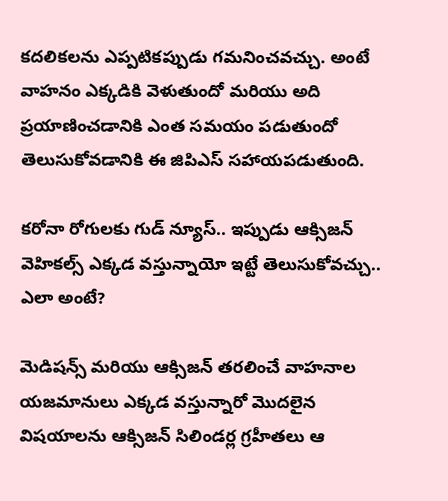కదలికలను ఎప్పటికప్పుడు గమనించవచ్చు. అంటే వాహనం ఎక్కడికి వెళుతుందో మరియు అది ప్రయాణించడానికి ఎంత సమయం పడుతుందో తెలుసుకోవడానికి ఈ జిపిఎస్ సహాయపడుతుంది.

కరోనా రోగులకు గుడ్ న్యూస్.. ఇప్పుడు ఆక్సిజన్ వెహికల్స్ ఎక్కడ వస్తున్నాయో ఇట్టే తెలుసుకోవచ్చు.. ఎలా అంటే?

మెడిషన్స్ మరియు ఆక్సిజన్ తరలించే వాహనాల యజమానులు ఎక్కడ వస్తున్నారో మొదలైన విషయాలను ఆక్సిజన్ సిలిండర్ల గ్రహీతలు ఆ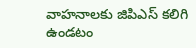వాహనాలకు జిపిఎస్ కలిగి ఉండటం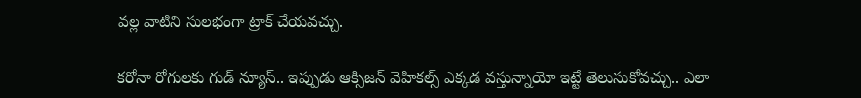వల్ల వాటిని సులభంగా ట్రాక్ చేయవచ్చు.

కరోనా రోగులకు గుడ్ న్యూస్.. ఇప్పుడు ఆక్సిజన్ వెహికల్స్ ఎక్కడ వస్తున్నాయో ఇట్టే తెలుసుకోవచ్చు.. ఎలా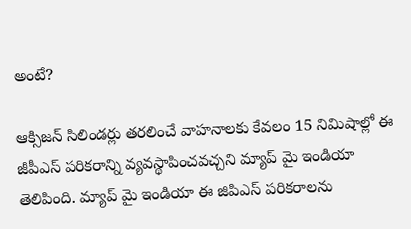అంటే?

ఆక్సిజన్ సిలిండర్లు తరలించే వాహనాలకు కేవలం 15 నిమిషాల్లో ఈ జీపీఎస్ పరికరాన్ని వ్యవస్థాపించవచ్చని మ్యాప్ మై ఇండియా తెలిపింది. మ్యాప్ మై ఇండియా ఈ జిపిఎస్ పరికరాలను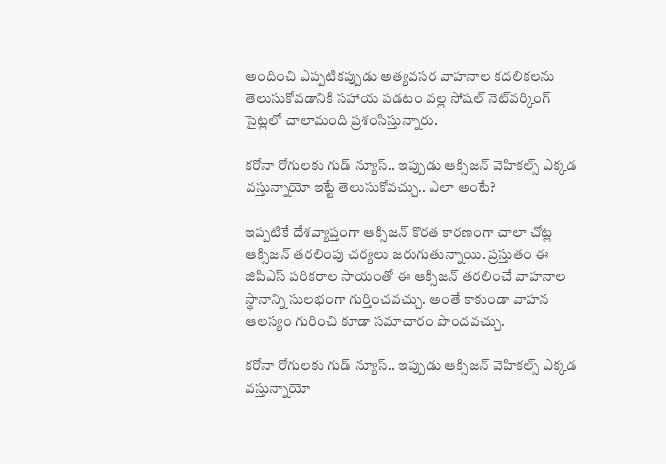అందించి ఎప్పటికప్పుడు అత్యవసర వాహనాల కదలికలను తెలుసుకోవడానికి సహాయ పడటం వల్ల సోషల్ నెట్‌వర్కింగ్ సైట్లలో చాలామంది ప్రశంసిస్తున్నారు.

కరోనా రోగులకు గుడ్ న్యూస్.. ఇప్పుడు ఆక్సిజన్ వెహికల్స్ ఎక్కడ వస్తున్నాయో ఇట్టే తెలుసుకోవచ్చు.. ఎలా అంటే?

ఇప్పటికే దేశవ్యాప్తంగా ఆక్సిజన్ కొరత కారణంగా చాలా చోట్ల ఆక్సిజన్ తరలింపు చర్యలు జరుగుతున్నాయి. ప్రస్తుతం ఈ జిపిఎస్ పరికరాల సాయంతో ఈ ఆక్సిజన్ తరలించే వాహనాల స్థానాన్ని సులభంగా గుర్తించవచ్చు. అంతే కాకుండా వాహన ఆలస్యం గురించి కూడా సమాచారం పొందవచ్చు.

కరోనా రోగులకు గుడ్ న్యూస్.. ఇప్పుడు ఆక్సిజన్ వెహికల్స్ ఎక్కడ వస్తున్నాయో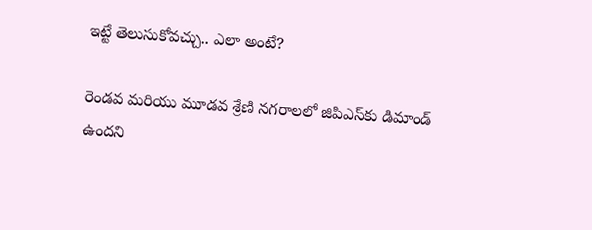ఇట్టే తెలుసుకోవచ్చు.. ఎలా అంటే?

రెండవ మరియు మూడవ శ్రేణి నగరాలలో జిపిఎస్‌కు డిమాండ్ ఉందని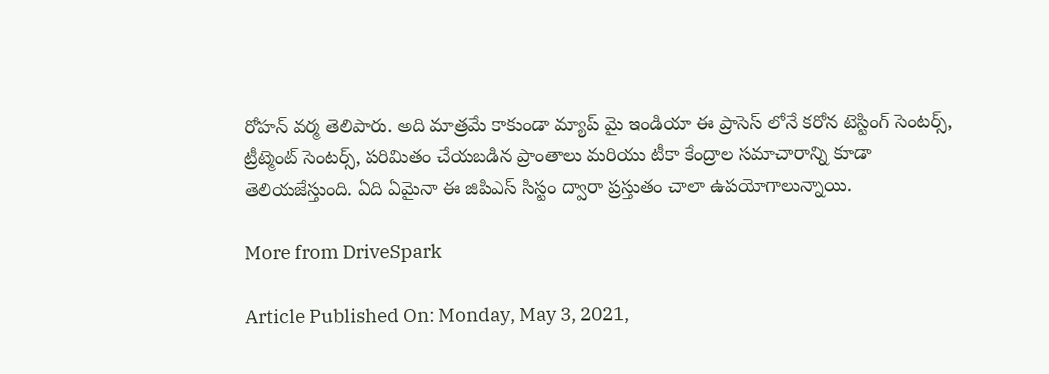రోహన్ వర్మ తెలిపారు. అది మాత్రమే కాకుండా మ్యాప్ మై ఇండియా ఈ ప్రాసెస్ లోనే కరోన టెస్టింగ్ సెంటర్స్, ట్రీట్మెంట్ సెంటర్స్, పరిమితం చేయబడిన ప్రాంతాలు మరియు టీకా కేంద్రాల సమాచారాన్ని కూడా తెలియజేస్తుంది. ఏది ఏమైనా ఈ జిపిఎస్ సిస్టం ద్వారా ప్రస్తుతం చాలా ఉపయోగాలున్నాయి.

More from DriveSpark

Article Published On: Monday, May 3, 2021,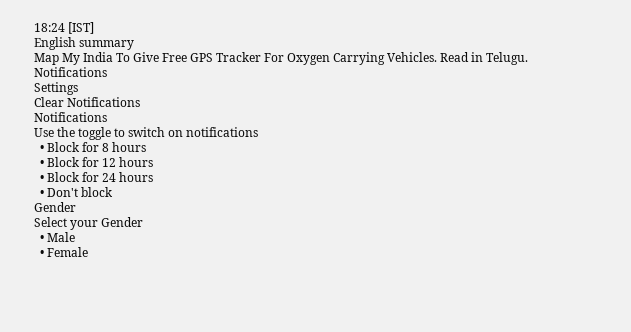18:24 [IST]
English summary
Map My India To Give Free GPS Tracker For Oxygen Carrying Vehicles. Read in Telugu.
Notifications
Settings
Clear Notifications
Notifications
Use the toggle to switch on notifications
  • Block for 8 hours
  • Block for 12 hours
  • Block for 24 hours
  • Don't block
Gender
Select your Gender
  • Male
  • Female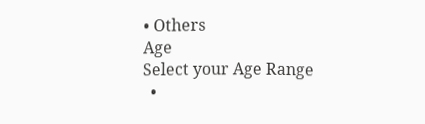• Others
Age
Select your Age Range
  •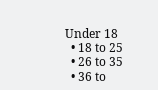Under 18
  • 18 to 25
  • 26 to 35
  • 36 to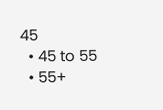45
  • 45 to 55
  • 55+